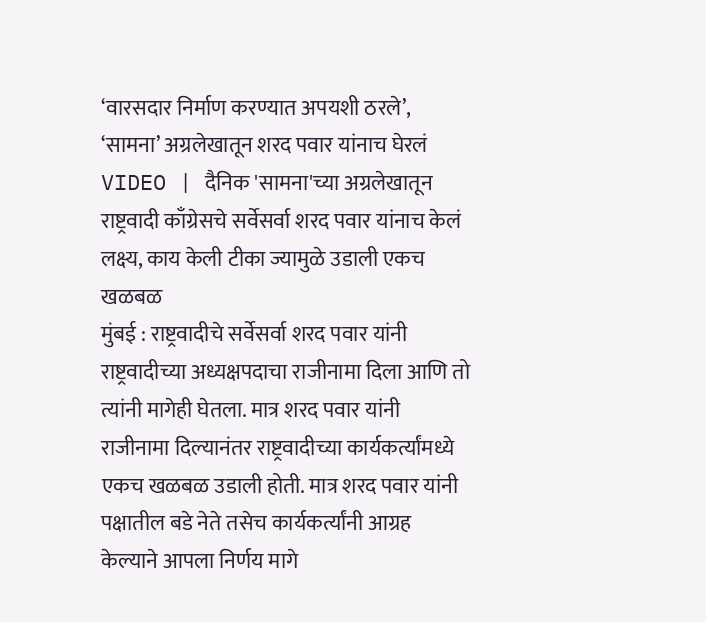‘वारसदार निर्माण करण्यात अपयशी ठरले’, ‘सामना’ अग्रलेखातून शरद पवार यांनाच घेरलं
VIDEO | दैनिक 'सामना'च्या अग्रलेखातून राष्ट्रवादी काँग्रेसचे सर्वेसर्वा शरद पवार यांनाच केलं लक्ष्य, काय केली टीका ज्यामुळे उडाली एकच खळबळ
मुंबई : राष्ट्रवादीचे सर्वेसर्वा शरद पवार यांनी राष्ट्रवादीच्या अध्यक्षपदाचा राजीनामा दिला आणि तो त्यांनी मागेही घेतला. मात्र शरद पवार यांनी राजीनामा दिल्यानंतर राष्ट्रवादीच्या कार्यकर्त्यांमध्ये एकच खळबळ उडाली होती. मात्र शरद पवार यांनी पक्षातील बडे नेते तसेच कार्यकर्त्यांनी आग्रह केल्याने आपला निर्णय मागे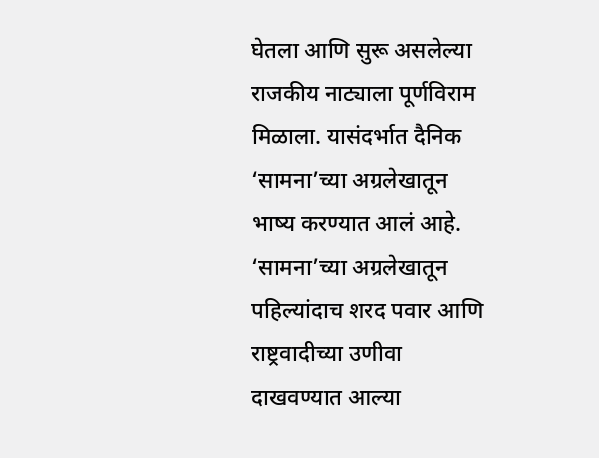घेतला आणि सुरू असलेल्या राजकीय नाट्याला पूर्णविराम मिळाला. यासंदर्भात दैनिक ‘सामना’च्या अग्रलेखातून भाष्य करण्यात आलं आहे. ‘सामना’च्या अग्रलेखातून पहिल्यांदाच शरद पवार आणि राष्ट्रवादीच्या उणीवा दाखवण्यात आल्या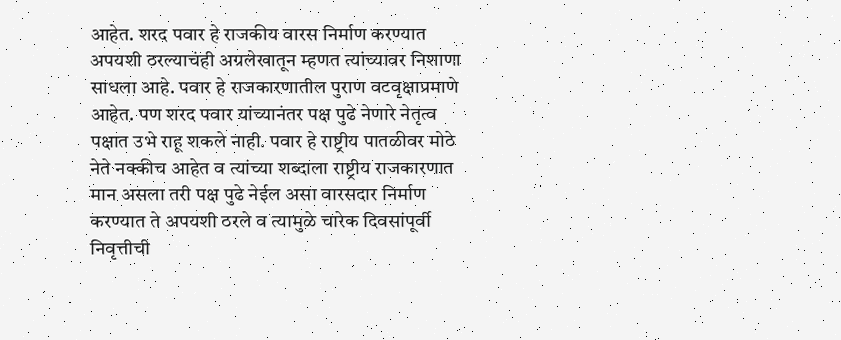आहेत. शरद पवार हे राजकीय वारस निर्माण करण्यात अपयशी ठरल्याचंही अग्रलेखातून म्हणत त्यांच्यावर निशाणा साधला आहे. पवार हे राजकारणातील पुराण वटवृक्षाप्रमाणे आहेत. पण शरद पवार यांच्यानंतर पक्ष पुढे नेणारे नेतृत्व पक्षात उभे राहू शकले नाही. पवार हे राष्ट्रीय पातळीवर मोठे नेते नक्कीच आहेत व त्यांच्या शब्दाला राष्ट्रीय राजकारणात मान असला तरी पक्ष पुढे नेईल असा वारसदार निर्माण करण्यात ते अपयशी ठरले व त्यामुळे चारेक दिवसांपूर्वी निवृत्तीची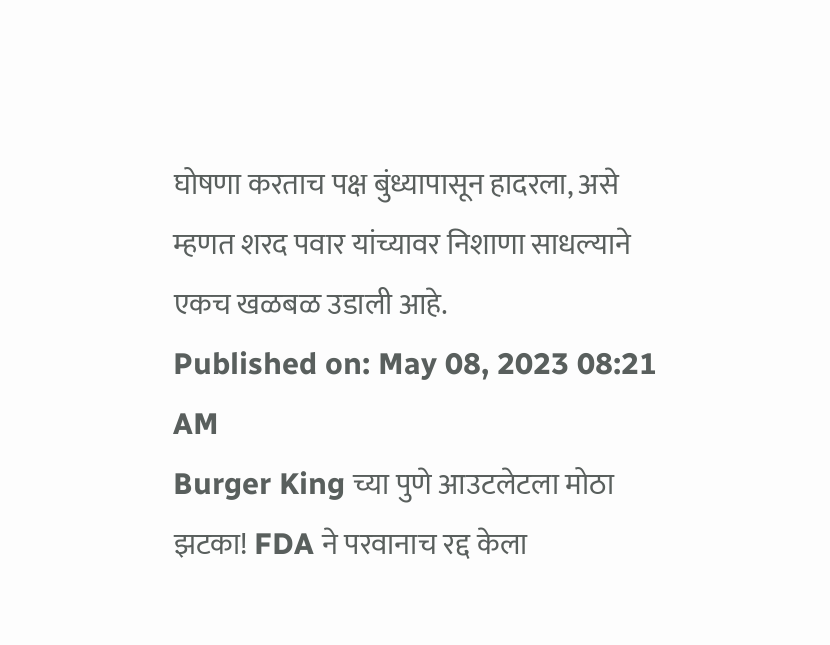घोषणा करताच पक्ष बुंध्यापासून हादरला, असे म्हणत शरद पवार यांच्यावर निशाणा साधल्याने एकच खळबळ उडाली आहे.
Published on: May 08, 2023 08:21 AM
Burger King च्या पुणे आउटलेटला मोठा झटका! FDA ने परवानाच रद्द केला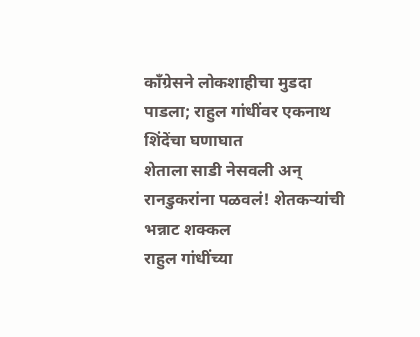काँग्रेसने लोकशाहीचा मुडदा पाडला; राहुल गांधींवर एकनाथ शिंदेंचा घणाघात
शेताला साडी नेसवली अन् रानडुकरांना पळवलं! शेतकऱ्यांची भन्नाट शक्कल
राहुल गांधींच्या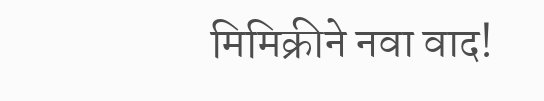मिमिक्रीने नवा वाद!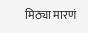मिठ्या मारणं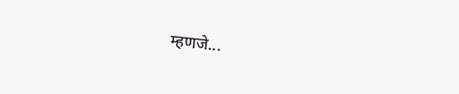म्हणजे...